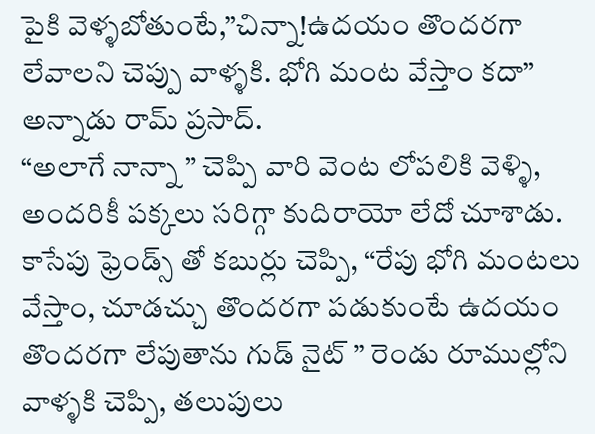పైకి వెళ్ళబోతుంటే,”చిన్నా!ఉదయం తొందరగా లేవాలని చెప్పు వాళ్ళకి. భోగి మంట వేస్తాం కదా” అన్నాడు రామ్ ప్రసాద్.
“అలాగే నాన్నా ” చెప్పి వారి వెంట లోపలికి వెళ్ళి, అందరికీ పక్కలు సరిగ్గా కుదిరాయో లేదో చూశాడు.
కాసేపు ఫ్రెండ్స్ తో కబుర్లు చెప్పి, “రేపు భోగి మంటలు వేస్తాం, చూడచ్చు తొందరగా పడుకుంటే ఉదయం తొందరగా లేపుతాను గుడ్ నైట్ ” రెండు రూముల్లోని వాళ్ళకి చెప్పి, తలుపులు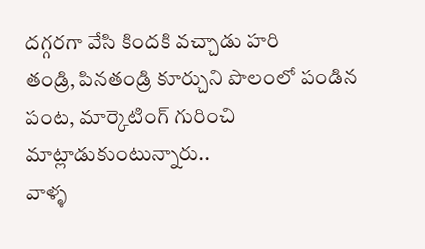దగ్గరగా వేసి కిందకి వచ్చాడు హరి
తండ్రి, పినతండ్రి కూర్చుని పొలంలో పండిన పంట, మార్కెటింగ్ గురించి మాట్లాడుకుంటున్నారు..
వాళ్ళ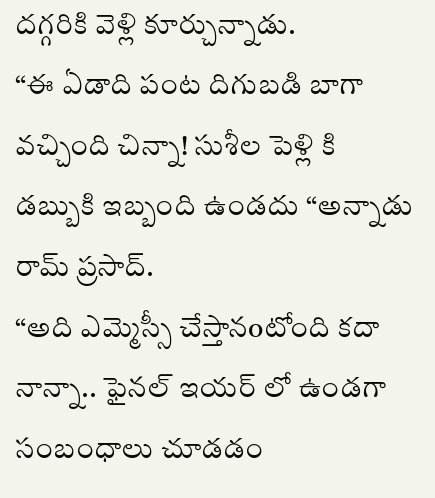దగ్గరికి వెళ్లి కూర్చున్నాడు.
“ఈ ఏడాది పంట దిగుబడి బాగా వచ్చింది చిన్నా! సుశీల పెళ్లి కి డబ్బుకి ఇబ్బంది ఉండదు “అన్నాడు రామ్ ప్రసాద్.
“అది ఎమ్మెస్సీ చేస్తానoటోంది కదా నాన్నా.. ఫైనల్ ఇయర్ లో ఉండగా సంబంధాలు చూడడం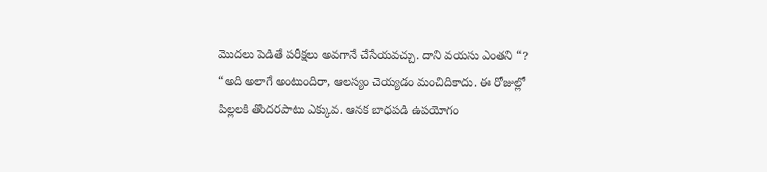మొదలు పెడితే పరీక్షలు అవగానే చేసేయవచ్చు. దాని వయసు ఎంతని “?
“అది అలాగే అంటుందిరా, ఆలస్యం చెయ్యడం మంచిదికాదు. ఈ రోజుల్లో పిల్లలకి తొందరపాటు ఎక్కువ. ఆనక బాధపడి ఉపయోగం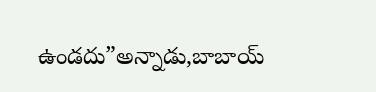ఉండదు”అన్నాడు,బాబాయ్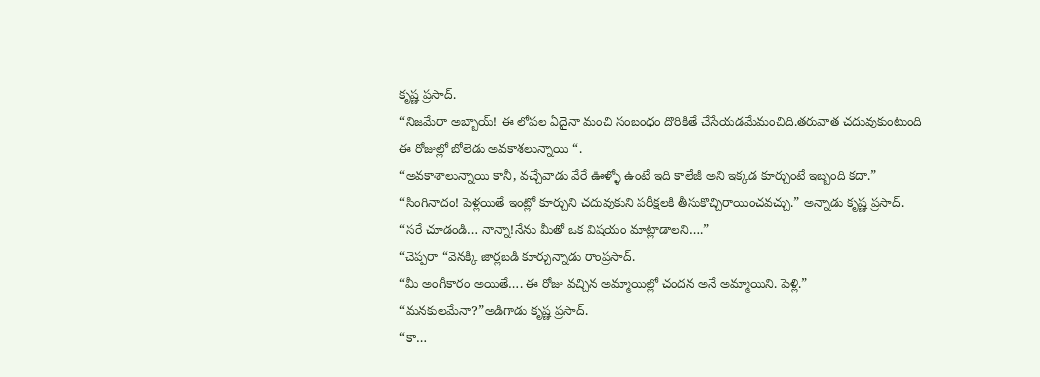కృష్ణ ప్రసాద్.
“నిజమేరా అబ్బాయ్! ఈ లోపల ఏదైనా మంచి సంబంధం దొరికితే చేసేయడమేమంచిది.తరువాత చదువుకుంటుంది ఈ రోజుల్లో బోలెడు అవకాశలున్నాయి “.
“అవకాశాలున్నాయి కానీ, వచ్చేవాడు వేరే ఊళ్ళో ఉంటే ఇది కాలేజీ అని ఇక్కడ కూర్చుంటే ఇబ్బంది కదా.”
“సింగినాదం! పెళ్లయితే ఇంట్లో కూర్చుని చదువుకుని పరీక్షలకి తీసుకొచ్చిరాయించవచ్చు.” అన్నాడు కృష్ణ ప్రసాద్.
“సరే చూడండి… నాన్నా!నేను మీతో ఒక విషయం మాట్లాడాలని….”
“చెప్పరా “వెనక్కి జార్లబడి కూర్చున్నాడు రాంప్రసాద్.
“మీ అంగీకారం అయితే…. ఈ రోజు వచ్చిన అమ్మాయిల్లో చందన అనే అమ్మాయిని. పెళ్లి.”
“మనకులమేనా?”అడిగాడు కృష్ణ ప్రసాద్.
“కా…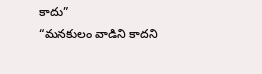కాదు”
“మనకులం వాడిని కాదని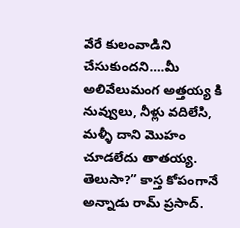వేరే కులంవాడిని చేసుకుందని….మీ అలివేలుమంగ అత్తయ్య కి నువ్వులు, నీళ్లు వదిలేసి, మళ్ళీ దాని మొహం చూడలేదు తాతయ్య. తెలుసా?” కాస్త కోపంగానే అన్నాడు రామ్ ప్రసాద్.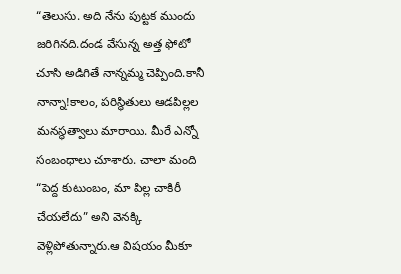“తెలుసు. అది నేను పుట్టక ముందు జరిగినది.దండ వేసున్న అత్త ఫోటో చూసి అడిగితే నాన్నమ్మ చెప్పింది.కానీ నాన్నా!కాలం, పరిస్థితులు ఆడపిల్లల మనస్థత్వాలు మారాయి. మీరే ఎన్నో సంబంధాలు చూశారు. చాలా మంది “పెద్ద కుటుంబం, మా పిల్ల చాకిరీ చేయలేదు” అని వెనక్కి వెళ్లిపోతున్నారు.ఆ విషయం మీకూ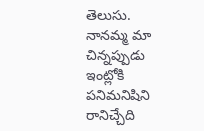తెలుసు. నానమ్మ మా చిన్నప్పుడు ఇంట్లోకి పనిమనిషిని రానిచ్చేది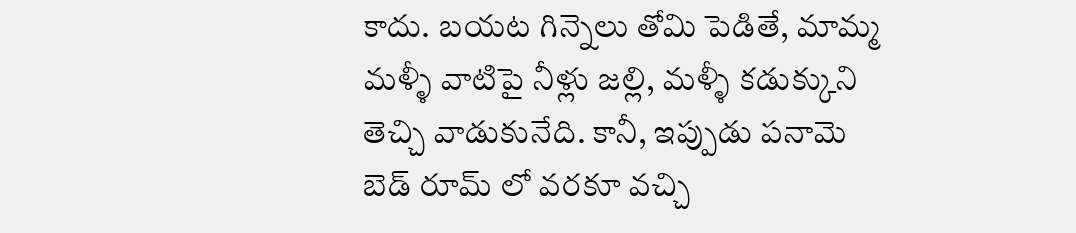కాదు. బయట గిన్నెలు తోమి పెడితే, మామ్మ మళ్ళీ వాటిపై నీళ్లు జల్లి, మళ్ళీ కడుక్కుని తెచ్చి వాడుకునేది. కానీ, ఇప్పుడు పనామె
బెడ్ రూమ్ లో వరకూ వచ్చి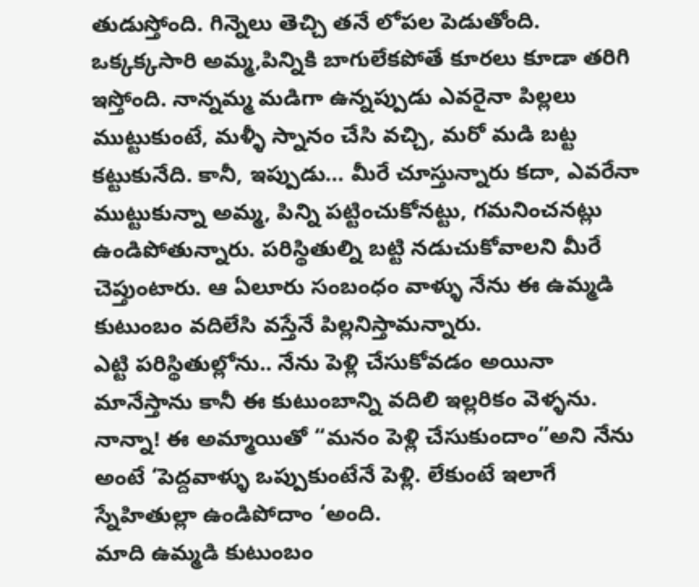తుడుస్తోంది. గిన్నెలు తెచ్చి తనే లోపల పెడుతోంది. ఒక్కక్కసారి అమ్మ,పిన్నికి బాగులేకపోతే కూరలు కూడా తరిగి ఇస్తోంది. నాన్నమ్మ మడిగా ఉన్నప్పుడు ఎవరైనా పిల్లలు ముట్టుకుంటే, మళ్ళీ స్నానం చేసి వచ్చి, మరో మడి బట్ట కట్టుకునేది. కానీ, ఇప్పుడు… మీరే చూస్తున్నారు కదా, ఎవరేనా ముట్టుకున్నా అమ్మ, పిన్ని పట్టించుకోనట్టు, గమనించనట్లు ఉండిపోతున్నారు. పరిస్థితుల్ని బట్టి నడుచుకోవాలని మీరే చెప్తుంటారు. ఆ ఏలూరు సంబంధం వాళ్ళు నేను ఈ ఉమ్మడి కుటుంబం వదిలేసి వస్తేనే పిల్లనిస్తామన్నారు.
ఎట్టి పరిస్థితుల్లోను.. నేను పెళ్లి చేసుకోవడం అయినా మానేస్తాను కానీ ఈ కుటుంబాన్ని వదిలి ఇల్లరికం వెళ్ళను.
నాన్నా! ఈ అమ్మాయితో “మనం పెళ్లి చేసుకుందాం”అని నేను అంటే ‘పెద్దవాళ్ళు ఒప్పుకుంటేనే పెళ్లి. లేకుంటే ఇలాగే స్నేహితుల్లా ఉండిపోదాం ‘అంది.
మాది ఉమ్మడి కుటుంబం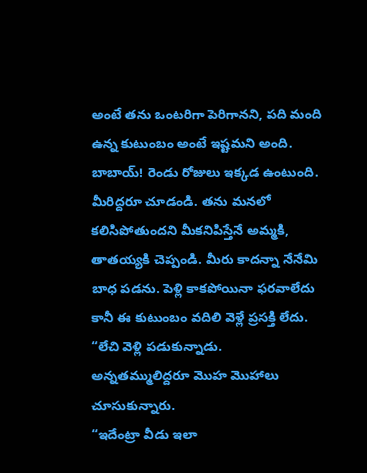అంటే తను ఒంటరిగా పెరిగానని, పది మంది ఉన్న కుటుంబం అంటే ఇష్టమని అంది. బాబాయ్! రెండు రోజులు ఇక్కడ ఉంటుంది. మీరిద్దరూ చూడండి. తను మనలో కలిసిపోతుందని మీకనిపిస్తేనే అమ్మకి, తాతయ్యకి చెప్పండి. మీరు కాదన్నా నేనేమి బాధ పడను. పెళ్లి కాకపోయినా ఫరవాలేదు కానీ ఈ కుటుంబం వదిలి వెళ్లే ప్రసక్తి లేదు. “లేచి వెళ్లి పడుకున్నాడు.
అన్నతమ్ములిద్దరూ మొహ మొహాలు చూసుకున్నారు.
“ఇదేంట్రా వీడు ఇలా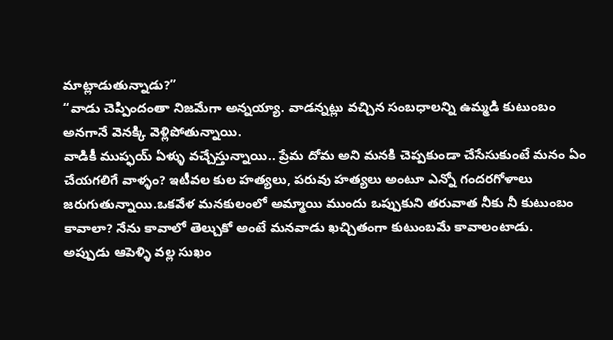మాట్లాడుతున్నాడు?”
“వాడు చెప్పిందంతా నిజమేగా అన్నయ్యా. వాడన్నట్లు వచ్చిన సంబధాలన్ని ఉమ్మడి కుటుంబం అనగానే వెనక్కి వెళ్లిపోతున్నాయి.
వాడికీ ముప్ఫయ్ ఏళ్ళు వచ్చేస్తున్నాయి.. ప్రేమ దోమ అని మనకి చెప్పకుండా చేసేసుకుంటే మనం ఏం చేయగలిగే వాళ్ళం? ఇటీవల కుల హత్యలు, పరువు హత్యలు అంటూ ఎన్నో గందరగోళాలు జరుగుతున్నాయి.ఒకవేళ మనకులంలో అమ్మాయి ముందు ఒప్పుకుని తరువాత నీకు నీ కుటుంబం కావాలా? నేను కావాలో తెల్చుకో అంటే మనవాడు ఖచ్చితంగా కుటుంబమే కావాలంటాడు.
అప్పుడు ఆపెళ్ళి వల్ల సుఖం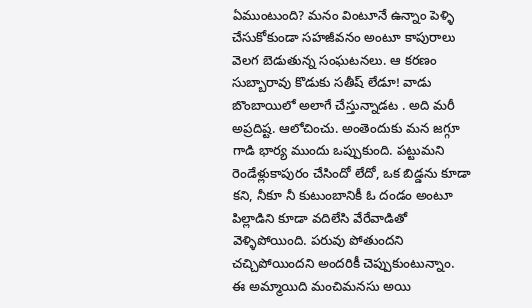ఏముంటుంది? మనం వింటూనే ఉన్నాం పెళ్ళి చేసుకోకుండా సహజీవనం అంటూ కాపురాలు వెలగ బెడుతున్న సంఘటనలు. ఆ కరణం సుబ్బారావు కొడుకు సతీష్ లేడూ! వాడు బొంబాయిలో అలాగే చేస్తున్నాడట . అది మరీ అప్రదిష్ట. ఆలోచించు. అంతెందుకు మన జగ్గూ గాడి భార్య ముందు ఒప్పుకుంది. పట్టుమని రెండేళ్లుకాపురం చేసిందో లేదో, ఒక బిడ్డను కూడా కని, నీకూ నీ కుటుంబానికీ ఓ దండం అంటూ పిల్లాడిని కూడా వదిలేసి వేరేవాడితో వెళ్ళిపోయింది. పరువు పోతుందని చచ్చిపోయిందని అందరికీ చెప్పుకుంటున్నాం.
ఈ అమ్మాయిది మంచిమనసు అయి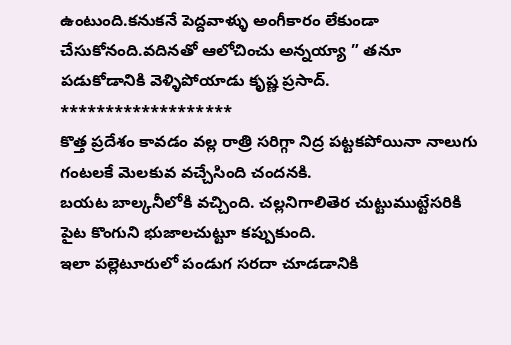ఉంటుంది.కనుకనే పెద్దవాళ్ళు అంగీకారం లేకుండా చేసుకోనంది.వదినతో ఆలోచించు అన్నయ్యా ” తనూ పడుకోడానికి వెళ్ళిపోయాడు కృష్ణ ప్రసాద్.
*******************
కొత్త ప్రదేశం కావడం వల్ల రాత్రి సరిగ్గా నిద్ర పట్టకపోయినా నాలుగు గంటలకే మెలకువ వచ్చేసింది చందనకి.
బయట బాల్కనీలోకి వచ్చింది. చల్లనిగాలితెర చుట్టుముట్టేసరికి పైట కొంగుని భుజాలచుట్టూ కప్పుకుంది.
ఇలా పల్లెటూరులో పండుగ సరదా చూడడానికి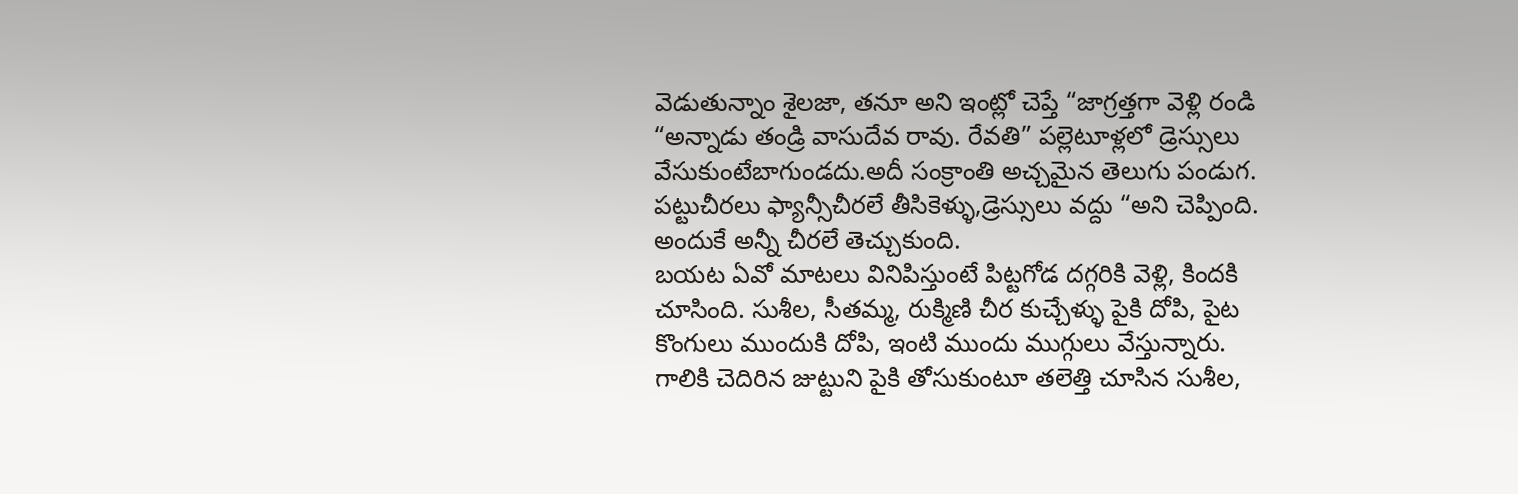వెడుతున్నాం శైలజా, తనూ అని ఇంట్లో చెప్తే “జాగ్రత్తగా వెళ్లి రండి “అన్నాడు తండ్రి వాసుదేవ రావు. రేవతి” పల్లెటూళ్లలో డ్రెస్సులు వేసుకుంటేబాగుండదు.అదీ సంక్రాంతి అచ్చమైన తెలుగు పండుగ. పట్టుచీరలు ఫ్యాన్సీచీరలే తీసికెళ్ళు,డ్రెస్సులు వద్దు “అని చెప్పింది. అందుకే అన్నీ చీరలే తెచ్చుకుంది.
బయట ఏవో మాటలు వినిపిస్తుంటే పిట్టగోడ దగ్గరికి వెళ్లి, కిందకి చూసింది. సుశీల, సీతమ్మ, రుక్మిణి చీర కుచ్చేళ్ళు పైకి దోపి, పైట కొంగులు ముందుకి దోపి, ఇంటి ముందు ముగ్గులు వేస్తున్నారు. గాలికి చెదిరిన జుట్టుని పైకి తోసుకుంటూ తలెత్తి చూసిన సుశీల,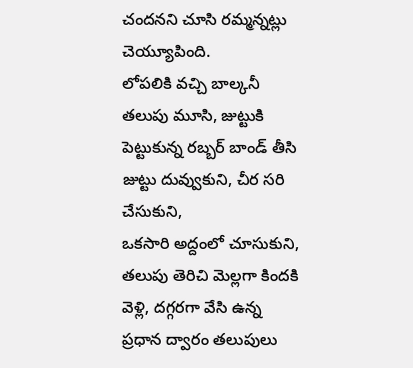చందనని చూసి రమ్మన్నట్లు చెయ్యూపింది.
లోపలికి వచ్చి బాల్కనీ తలుపు మూసి, జుట్టుకి పెట్టుకున్న రబ్బర్ బాండ్ తీసి జుట్టు దువ్వుకుని, చీర సరి చేసుకుని,
ఒకసారి అద్దంలో చూసుకుని, తలుపు తెరిచి మెల్లగా కిందకి వెళ్లి, దగ్గరగా వేసి ఉన్న ప్రధాన ద్వారం తలుపులు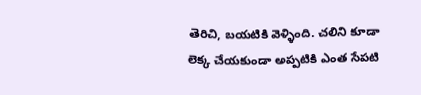తెరిచి, బయటికి వెళ్ళింది. చలిని కూడా లెక్క చేయకుండా అప్పటికి ఎంత సేపటి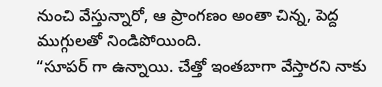నుంచి వేస్తున్నారో, ఆ ప్రాంగణం అంతా చిన్న, పెద్ద ముగ్గులతో నిండిపోయింది.
“సూపర్ గా ఉన్నాయి. చేత్తో ఇంతబాగా వేస్తారని నాకు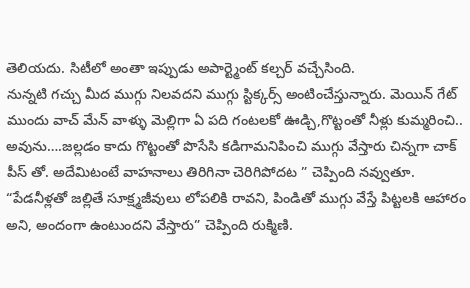తెలియదు. సిటీలో అంతా ఇప్పుడు అపార్ట్మెంట్ కల్చర్ వచ్చేసింది.
నున్నటి గచ్చు మీద ముగ్గు నిలవదని ముగ్గు స్టిక్కర్స్ అంటించేస్తున్నారు. మెయిన్ గేట్ ముందు వాచ్ మేన్ వాళ్ళు మెల్లిగా ఏ పది గంటలకో ఊడ్చి,గొట్టంతో నీళ్లు కుమ్మరించి.. అవును….జల్లడం కాదు గొట్టంతో పొసేసి కడిగామనిపించి ముగ్గు వేస్తారు చిన్నగా చాక్ పీస్ తో. అదేమిటంటే వాహనాలు తిరిగినా చెరిగిపోదట ” చెప్పింది నవ్వుతూ.
“పేడనీళ్లతో జల్లితే సూక్ష్మజీవులు లోపలికి రావని, పిండితో ముగ్గు వేస్తే పిట్టలకి ఆహారం అని, అందంగా ఉంటుందని వేస్తారు” చెప్పింది రుక్మిణి.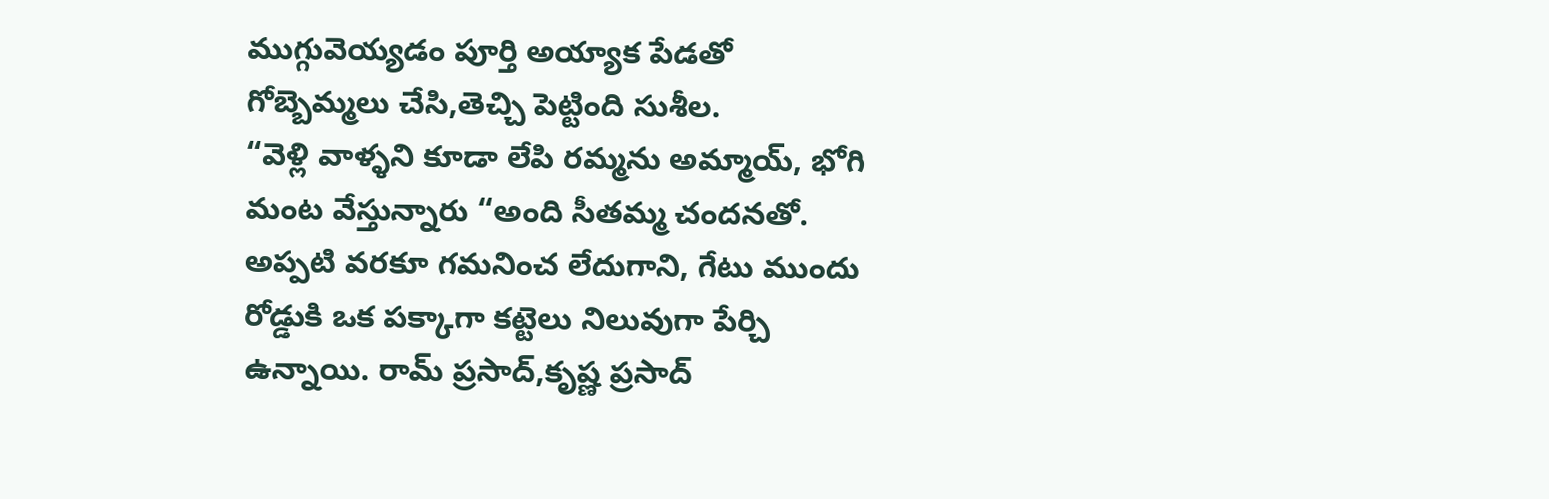ముగ్గువెయ్యడం పూర్తి అయ్యాక పేడతో గోబ్బెమ్మలు చేసి,తెచ్చి పెట్టింది సుశీల.
“వెళ్లి వాళ్ళని కూడా లేపి రమ్మను అమ్మాయ్, భోగి మంట వేస్తున్నారు “అంది సీతమ్మ చందనతో. అప్పటి వరకూ గమనించ లేదుగాని, గేటు ముందు రోడ్డుకి ఒక పక్కాగా కట్టెలు నిలువుగా పేర్చి ఉన్నాయి. రామ్ ప్రసాద్,కృష్ణ ప్రసాద్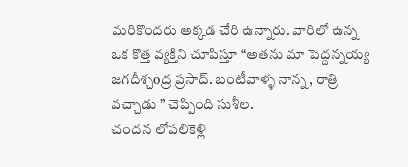మరికొందరు అక్కడ చేరి ఉన్నారు. వారిలో ఉన్న ఒక కొత్త వ్యక్తిని చూపిస్తూ “అతను మా పెద్దన్నయ్య జగదీశ్చoద్ర ప్రసాద్. బంటీవాళ్ళ నాన్న, రాత్రి వచ్చాడు ” చెప్పింది సుశీల.
చందన లోపలికెళ్లి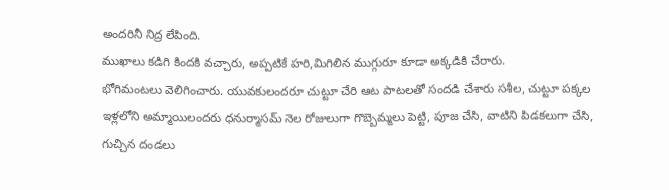అందరినీ నిద్ర లేపింది.
ముఖాలు కడిగి కిందకి వచ్చారు, అప్పటికే హరి,మిగిలిన ముగ్గురూ కూడా అక్కడికి చేరారు.
భోగిమంటలు వెలిగించారు. యువకులందరూ చుట్టూ చేరి ఆట పాటలతో సందడి చేశారు సశీల, చుట్టూ పక్కల ఇళ్లలోని అమ్మాయిలందరు ధనుర్మాసమ్ నెల రోజులుగా గొబ్బెమ్మలు పెట్టి, పూజ చేసి, వాటిని పిడకలుగా చేసి, గుచ్చిన దండలు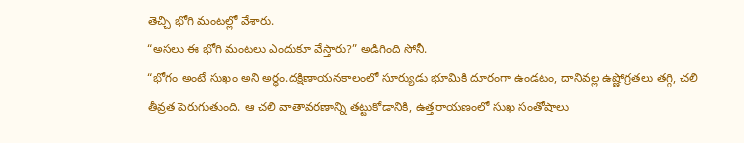తెచ్చి భోగి మంటల్లో వేశారు.
“అసలు ఈ భోగి మంటలు ఎందుకూ వేస్తారు?” అడిగింది సోనీ.
“భోగం అంటే సుఖం అని అర్ధం.దక్షిణాయనకాలంలో సూర్యుడు భూమికి దూరంగా ఉండటం, దానివల్ల ఉష్ణోగ్రతలు తగ్గి, చలి తీవ్రత పెరుగుతుంది. ఆ చలి వాతావరణాన్ని తట్టుకోడానికి, ఉత్తరాయణంలో సుఖ సంతోషాలు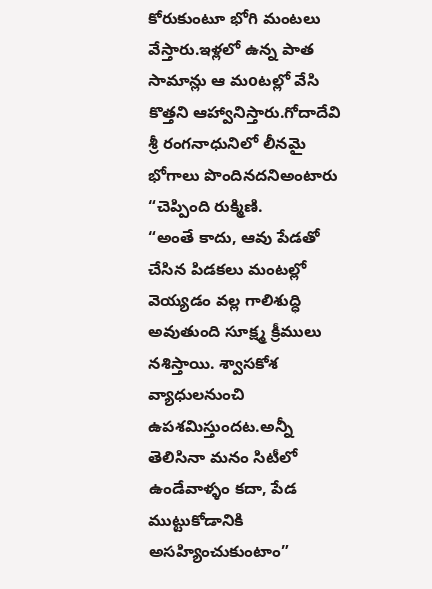కోరుకుంటూ భోగి మంటలు వేస్తారు.ఇళ్లలో ఉన్న పాత సామాన్లు ఆ మoటల్లో వేసి కొత్తని ఆహ్వానిస్తారు.గోదాదేవి శ్రీ రంగనాధునిలో లీనమై భోగాలు పొందినదనిఅంటారు “చెప్పింది రుక్మిణి.
“అంతే కాదు, ఆవు పేడతో చేసిన పిడకలు మంటల్లో వెయ్యడం వల్ల గాలిశుద్ధి అవుతుంది సూక్ష్మ క్రీములు నశిస్తాయి. శ్వాసకోశ వ్యాధులనుంచి ఉపశమిస్తుందట.అన్నీ తెలిసినా మనం సిటీలో ఉండేవాళ్ళం కదా, పేడ ముట్టుకోడానికి అసహ్యించుకుంటాం”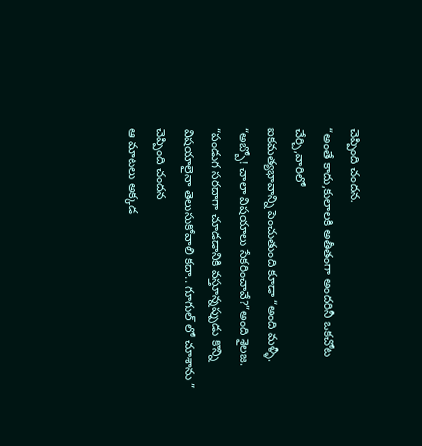చెప్పింది చందన.
“అంతే కాదు,కులాలకి అతీతంగా అందరినీ ఒకచోట చేర్చి,వారిలో
ఐకమత్యభావాన్ని పెంచుతుంది కూడా “అంది మళ్ళీ.
“అబ్బో! చాలా విషయాలు సేకరించావే?”అంది శైలజ.
“పండుగ సరదాగా చూడడానికి వస్తూన్నప్పుడు కొన్ని విషయాలైనా తెలుసుకోవాలి కదా.. గూగుల్ లో చూశాను ” చెప్పింది చందన
ఆ మాటలు అక్కడ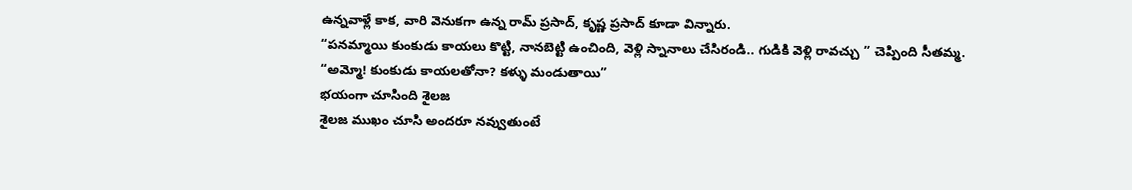ఉన్నవాళ్లే కాక, వారి వెనుకగా ఉన్న రామ్ ప్రసాద్, కృష్ణ ప్రసాద్ కూడా విన్నారు.
“పనమ్మాయి కుంకుడు కాయలు కొట్టి, నానబెట్టి ఉంచింది, వెళ్లి స్నానాలు చేసిరండి.. గుడికి వెళ్లి రావచ్చు ” చెప్పింది సీతమ్మ.
“అమ్మో! కుంకుడు కాయలతోనా? కళ్ళు మండుతాయి”
భయంగా చూసింది శైలజ
శైలజ ముఖం చూసి అందరూ నవ్వుతుంటే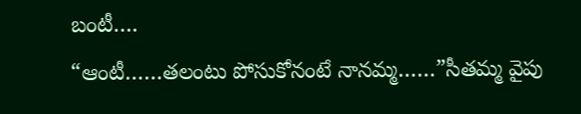బంటీ….
“ఆంటీ……తలంటు పోసుకోనంటే నానమ్మ……”సీతమ్మ వైపు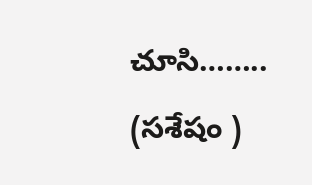చూసి……..
(సశేషం )